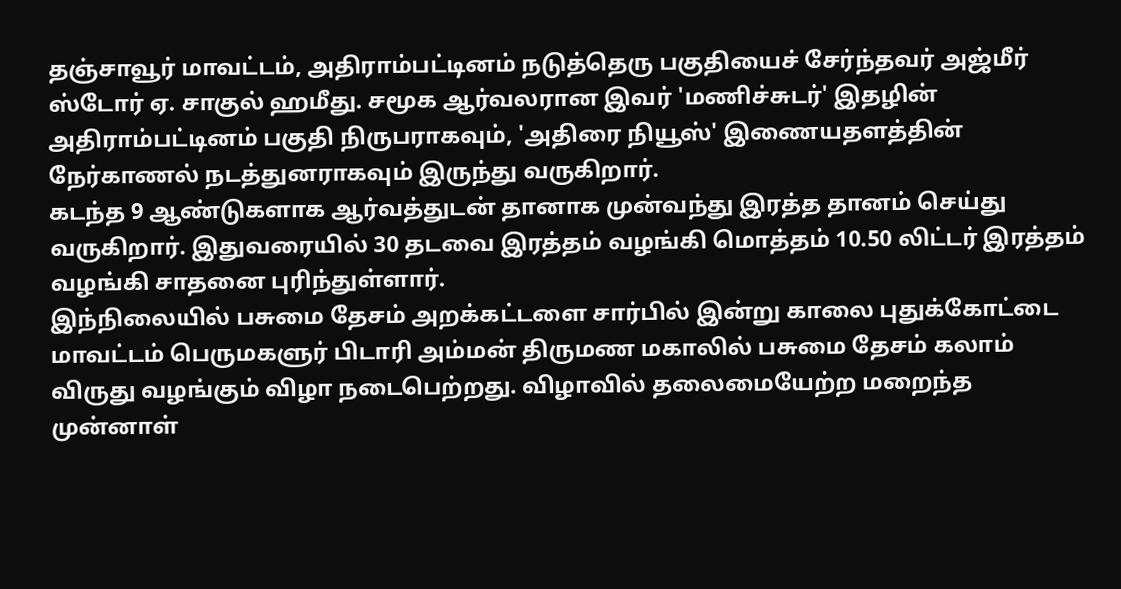தஞ்சாவூர் மாவட்டம், அதிராம்பட்டினம் நடுத்தெரு பகுதியைச் சேர்ந்தவர் அஜ்மீர் ஸ்டோர் ஏ. சாகுல் ஹமீது. சமூக ஆர்வலரான இவர் 'மணிச்சுடர்' இதழின் அதிராம்பட்டினம் பகுதி நிருபராகவும், 'அதிரை நியூஸ்' இணையதளத்தின் நேர்காணல் நடத்துனராகவும் இருந்து வருகிறார்.
கடந்த 9 ஆண்டுகளாக ஆர்வத்துடன் தானாக முன்வந்து இரத்த தானம் செய்து வருகிறார். இதுவரையில் 30 தடவை இரத்தம் வழங்கி மொத்தம் 10.50 லிட்டர் இரத்தம் வழங்கி சாதனை புரிந்துள்ளார்.
இந்நிலையில் பசுமை தேசம் அறக்கட்டளை சார்பில் இன்று காலை புதுக்கோட்டை மாவட்டம் பெருமகளுர் பிடாரி அம்மன் திருமண மகாலில் பசுமை தேசம் கலாம் விருது வழங்கும் விழா நடைபெற்றது. விழாவில் தலைமையேற்ற மறைந்த முன்னாள்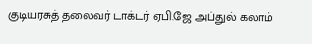குடியரசுத் தலைவர் டாக்டர் ஏபி.ஜே அப்துல் கலாம்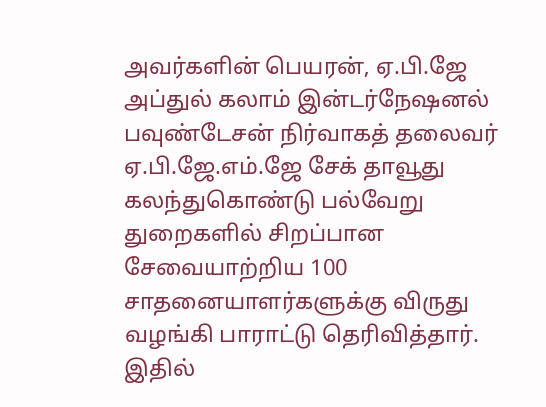அவர்களின் பெயரன், ஏ.பி.ஜே அப்துல் கலாம் இன்டர்நேஷனல் பவுண்டேசன் நிர்வாகத் தலைவர் ஏ.பி.ஜே.எம்.ஜே சேக் தாவூது கலந்துகொண்டு பல்வேறு துறைகளில் சிறப்பான சேவையாற்றிய 100 சாதனையாளர்களுக்கு விருது வழங்கி பாராட்டு தெரிவித்தார். இதில்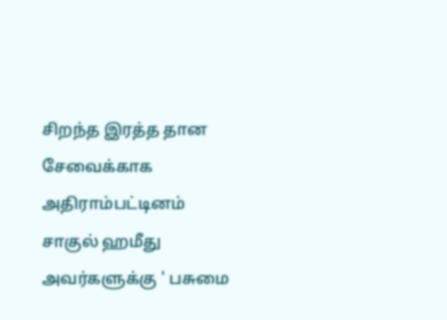சிறந்த இரத்த தான சேவைக்காக அதிராம்பட்டினம் சாகுல் ஹமீது அவர்களுக்கு ' பசுமை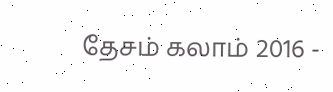தேசம் கலாம் 2016 -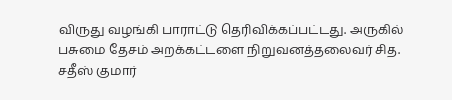விருது வழங்கி பாராட்டு தெரிவிக்கப்பட்டது. அருகில் பசுமை தேசம் அறக்கட்டளை நிறுவனத்தலைவர் சித. சதீஸ் குமார்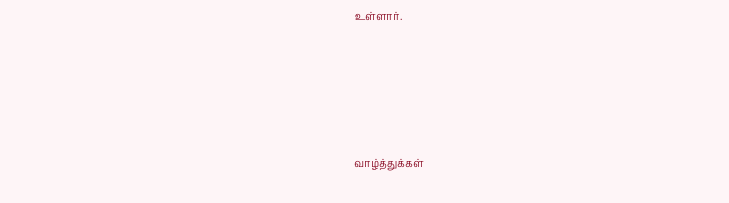உள்ளார்.






வாழ்த்துக்கள்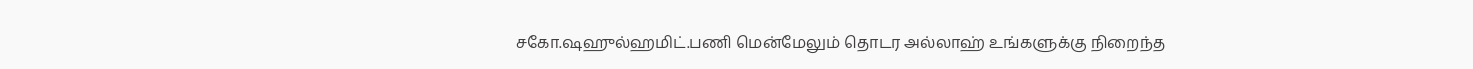சகோ.ஷஹுல்ஹமிட்.பணி மென்மேலும் தொடர அல்லாஹ் உங்களுக்கு நிறைந்த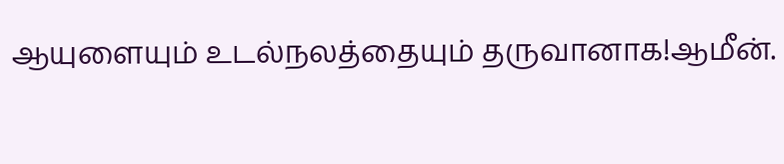ஆயுளையும் உடல்நலத்தையும் தருவானாக!ஆமீன்.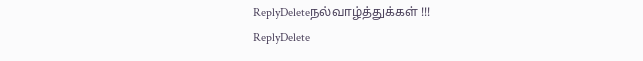ReplyDeleteநல்வாழ்த்துக்கள் !!!
ReplyDelete